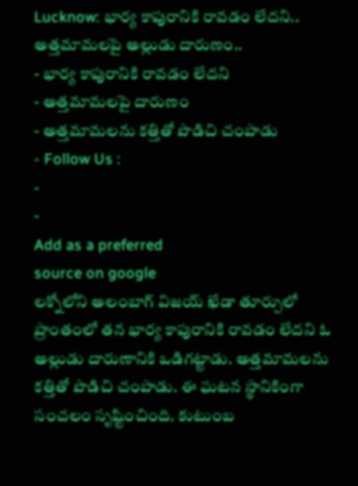Lucknow: భార్య కాపురానికి రావడం లేదని.. అత్తమామలపై అల్లుడు దారుణం..
- భార్య కాపురానికి రావడం లేదని
- అత్తమామలపై దారుణం
- అత్తమామలను కత్తితో పొడిచి చంపాడు
- Follow Us :
-
-
Add as a preferred
source on google
లక్నోలోని అలంబాగ్ విజయ్ ఖేడా తూర్పులో ప్రాంతంలో తన భార్య కాపురానికి రావడం లేదని ఓ అల్లుడు దారుణానికి ఒడిగట్టాడు. అత్తమామలను కత్తితో పొడిచి చంపాడు. ఈ ఘటన స్థానికింగా సంచలం సృష్టించింది. కుటుంబ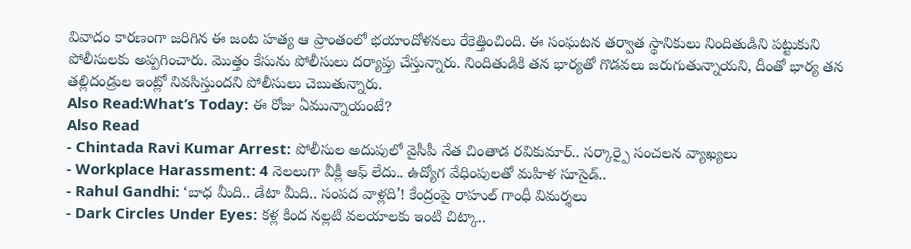వివాదం కారణంగా జరిగిన ఈ జంట హత్య ఆ ప్రాంతంలో భయాందోళనలు రేకెత్తించింది. ఈ సంఘటన తర్వాత స్థానికులు నిందితుడిని పట్టుకుని పోలీసులకు అప్పగించారు. మొత్తం కేసును పోలీసులు దర్యాప్తు చేస్తున్నారు. నిందితుడికి తన భార్యతో గొడవలు జరుగుతున్నాయని, దీంతో భార్య తన తల్లిదండ్రుల ఇంట్లో నివసిస్తుందని పోలీసులు చెబుతున్నారు.
Also Read:What’s Today: ఈ రోజు ఏమున్నాయంటే?
Also Read
- Chintada Ravi Kumar Arrest: పోలీసుల అదుపులో వైసీపీ నేత చింతాడ రవికుమార్.. సర్కార్పై సంచలన వ్యాఖ్యలు
- Workplace Harassment: 4 నెలలుగా వీక్లీ ఆఫ్ లేదు.. ఉద్యోగ వేధింపులతో మహిళ సూసైడ్..
- Rahul Gandhi: ‘బాధ మీది.. డేటా మీది.. సంపద వాళ్లది’! కేంద్రంపై రాహుల్ గాంధీ విమర్శలు
- Dark Circles Under Eyes: కళ్ల కింద నల్లటి వలయాలకు ఇంటి చిట్కా..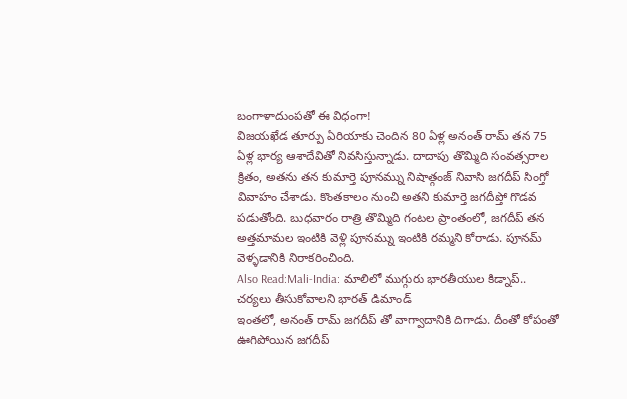బంగాళాదుంపతో ఈ విధంగా!
విజయఖేడ తూర్పు ఏరియాకు చెందిన 80 ఏళ్ల అనంత్ రామ్ తన 75 ఏళ్ల భార్య ఆశాదేవితో నివసిస్తున్నాడు. దాదాపు తొమ్మిది సంవత్సరాల క్రితం, అతను తన కుమార్తె పూనమ్ను నిషాత్గంజ్ నివాసి జగదీప్ సింగ్తో వివాహం చేశాడు. కొంతకాలం నుంచి అతని కుమార్తె జగదీప్తో గొడవ పడుతోంది. బుధవారం రాత్రి తొమ్మిది గంటల ప్రాంతంలో, జగదీప్ తన అత్తమామల ఇంటికి వెళ్లి పూనమ్ను ఇంటికి రమ్మని కోరాడు. పూనమ్ వెళ్ళడానికి నిరాకరించింది.
Also Read:Mali-India: మాలిలో ముగ్గురు భారతీయుల కిడ్నాప్.. చర్యలు తీసుకోవాలని భారత్ డిమాండ్
ఇంతలో, అనంత్ రామ్ జగదీప్ తో వాగ్వాదానికి దిగాడు. దీంతో కోపంతో ఊగిపోయిన జగదీప్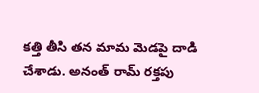కత్తి తీసి తన మామ మెడపై దాడి చేశాడు. అనంత్ రామ్ రక్తపు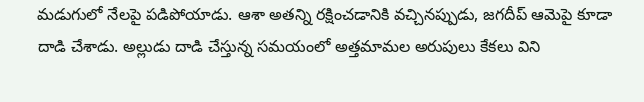మడుగులో నేలపై పడిపోయాడు. ఆశా అతన్ని రక్షించడానికి వచ్చినప్పుడు, జగదీప్ ఆమెపై కూడా దాడి చేశాడు. అల్లుడు దాడి చేస్తున్న సమయంలో అత్తమామల అరుపులు కేకలు విని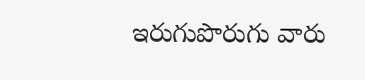ఇరుగుపొరుగు వారు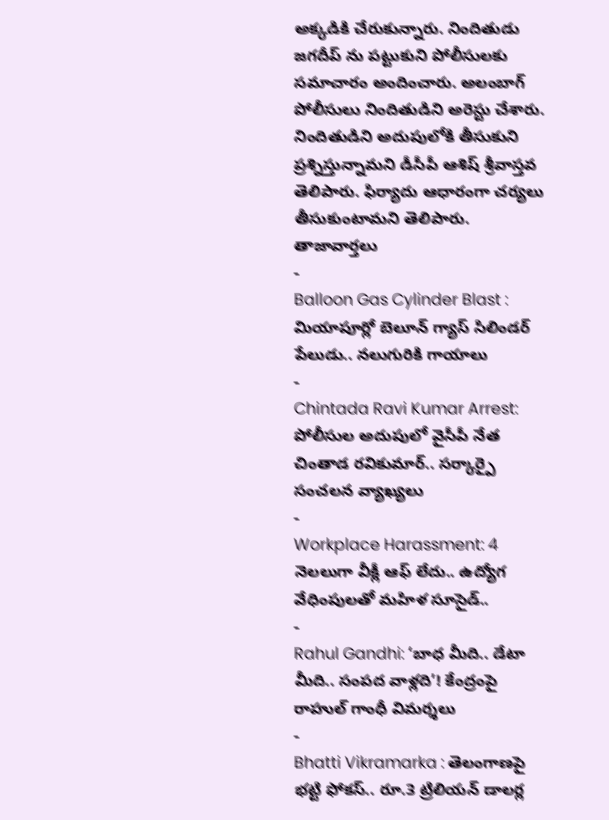అక్కడికి చేరుకున్నారు. నిందితుడు జగదీప్ ను పట్టుకుని పోలీసులకు సమాచారం అందించారు. అలంబాగ్ పోలీసులు నిందితుడిని అరెస్టు చేశారు. నిందితుడిని అదుపులోకి తీసుకుని ప్రశ్నిస్తున్నామని డీసీపీ ఆశిష్ శ్రీవాస్తవ తెలిపారు. ఫిర్యాదు ఆధారంగా చర్యలు తీసుకుంటామని తెలిపారు.
తాజావార్తలు
-
Balloon Gas Cylinder Blast : మియాపూర్లో బెలూన్ గ్యాస్ సిలిండర్ పేలుడు.. నలుగురికి గాయాలు
-
Chintada Ravi Kumar Arrest: పోలీసుల అదుపులో వైసీపీ నేత చింతాడ రవికుమార్.. సర్కార్పై సంచలన వ్యాఖ్యలు
-
Workplace Harassment: 4 నెలలుగా వీక్లీ ఆఫ్ లేదు.. ఉద్యోగ వేధింపులతో మహిళ సూసైడ్..
-
Rahul Gandhi: ‘బాధ మీది.. డేటా మీది.. సంపద వాళ్లది’! కేంద్రంపై రాహుల్ గాంధీ విమర్శలు
-
Bhatti Vikramarka : తెలంగాణపై భట్టి ఫోకస్.. రూ.3 ట్రిలియన్ డాలర్ల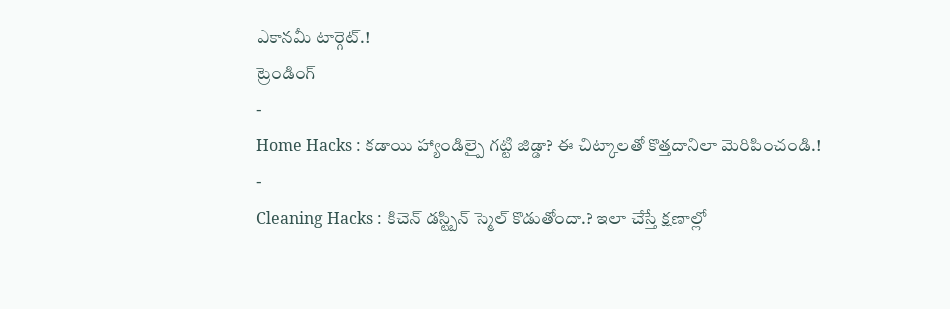ఎకానమీ టార్గెట్.!
ట్రెండింగ్
-
Home Hacks : కడాయి హ్యాండిల్పై గట్టి జిడ్డా? ఈ చిట్కాలతో కొత్తదానిలా మెరిపించండి.!
-
Cleaning Hacks : కిచెన్ డస్ట్బిన్ స్మెల్ కొడుతోందా.? ఇలా చేస్తే క్షణాల్లో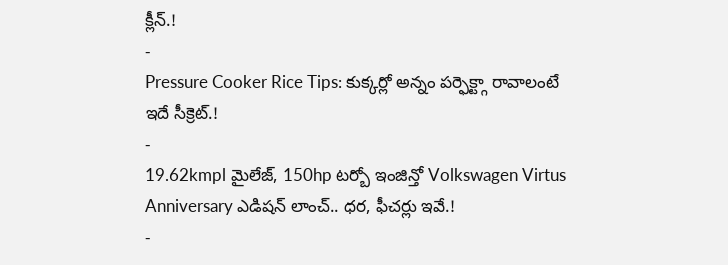క్లీన్.!
-
Pressure Cooker Rice Tips: కుక్కర్లో అన్నం పర్ఫెక్ట్గా రావాలంటే ఇదే సీక్రెట్.!
-
19.62kmpl మైలేజ్, 150hp టర్బో ఇంజిన్తో Volkswagen Virtus Anniversary ఎడిషన్ లాంచ్.. ధర, ఫీచర్లు ఇవే.!
-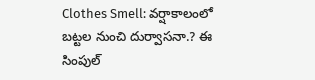Clothes Smell: వర్షాకాలంలో బట్టల నుంచి దుర్వాసనా.? ఈ సింపుల్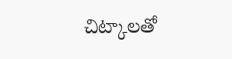చిట్కాలతో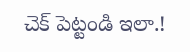చెక్ పెట్టండి ఇలా.!